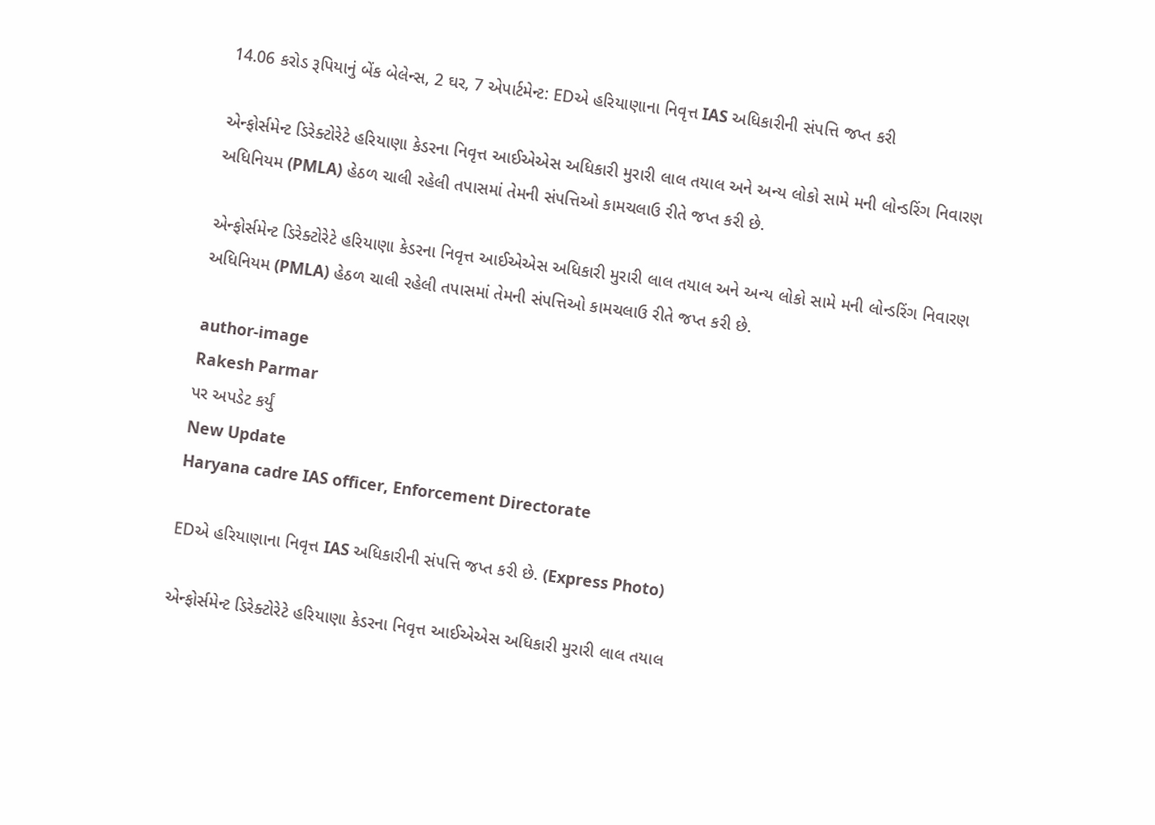14.06 કરોડ રૂપિયાનું બેંક બેલેન્સ, 2 ઘર, 7 એપાર્ટમેન્ટ: EDએ હરિયાણાના નિવૃત્ત IAS અધિકારીની સંપત્તિ જપ્ત કરી

એન્ફોર્સમેન્ટ ડિરેક્ટોરેટે હરિયાણા કેડરના નિવૃત્ત આઈએએસ અધિકારી મુરારી લાલ તયાલ અને અન્ય લોકો સામે મની લોન્ડરિંગ નિવારણ અધિનિયમ (PMLA) હેઠળ ચાલી રહેલી તપાસમાં તેમની સંપત્તિઓ કામચલાઉ રીતે જપ્ત કરી છે.

એન્ફોર્સમેન્ટ ડિરેક્ટોરેટે હરિયાણા કેડરના નિવૃત્ત આઈએએસ અધિકારી મુરારી લાલ તયાલ અને અન્ય લોકો સામે મની લોન્ડરિંગ નિવારણ અધિનિયમ (PMLA) હેઠળ ચાલી રહેલી તપાસમાં તેમની સંપત્તિઓ કામચલાઉ રીતે જપ્ત કરી છે.

author-image
Rakesh Parmar
પર અપડેટ કર્યું
New Update
Haryana cadre IAS officer, Enforcement Directorate

EDએ હરિયાણાના નિવૃત્ત IAS અધિકારીની સંપત્તિ જપ્ત કરી છે. (Express Photo)

એન્ફોર્સમેન્ટ ડિરેક્ટોરેટે હરિયાણા કેડરના નિવૃત્ત આઈએએસ અધિકારી મુરારી લાલ તયાલ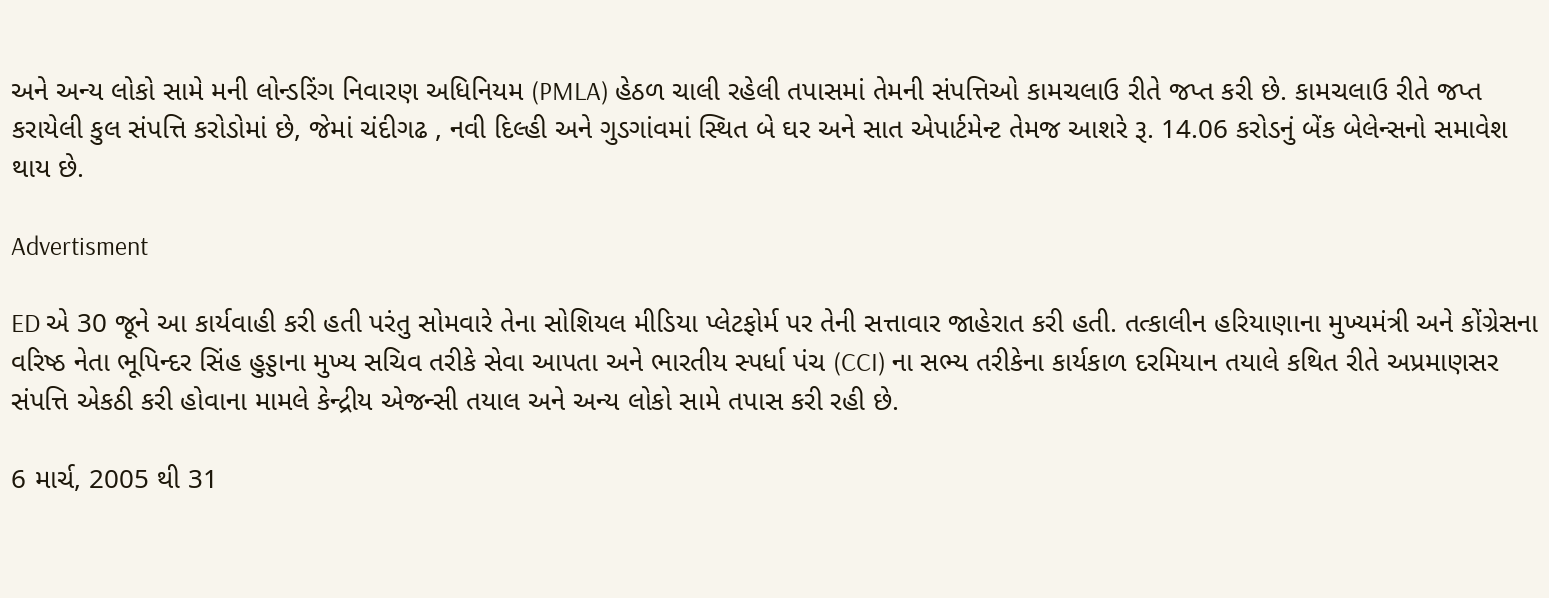અને અન્ય લોકો સામે મની લોન્ડરિંગ નિવારણ અધિનિયમ (PMLA) હેઠળ ચાલી રહેલી તપાસમાં તેમની સંપત્તિઓ કામચલાઉ રીતે જપ્ત કરી છે. કામચલાઉ રીતે જપ્ત કરાયેલી કુલ સંપત્તિ કરોડોમાં છે, જેમાં ચંદીગઢ , નવી દિલ્હી અને ગુડગાંવમાં સ્થિત બે ઘર અને સાત એપાર્ટમેન્ટ તેમજ આશરે રૂ. 14.06 કરોડનું બેંક બેલેન્સનો સમાવેશ થાય છે.

Advertisment

ED એ 30 જૂને આ કાર્યવાહી કરી હતી પરંતુ સોમવારે તેના સોશિયલ મીડિયા પ્લેટફોર્મ પર તેની સત્તાવાર જાહેરાત કરી હતી. તત્કાલીન હરિયાણાના મુખ્યમંત્રી અને કોંગ્રેસના વરિષ્ઠ નેતા ભૂપિન્દર સિંહ હુડ્ડાના મુખ્ય સચિવ તરીકે સેવા આપતા અને ભારતીય સ્પર્ધા પંચ (CCI) ના સભ્ય તરીકેના કાર્યકાળ દરમિયાન તયાલે કથિત રીતે અપ્રમાણસર સંપત્તિ એકઠી કરી હોવાના મામલે કેન્દ્રીય એજન્સી તયાલ અને અન્ય લોકો સામે તપાસ કરી રહી છે.

6 માર્ચ, 2005 થી 31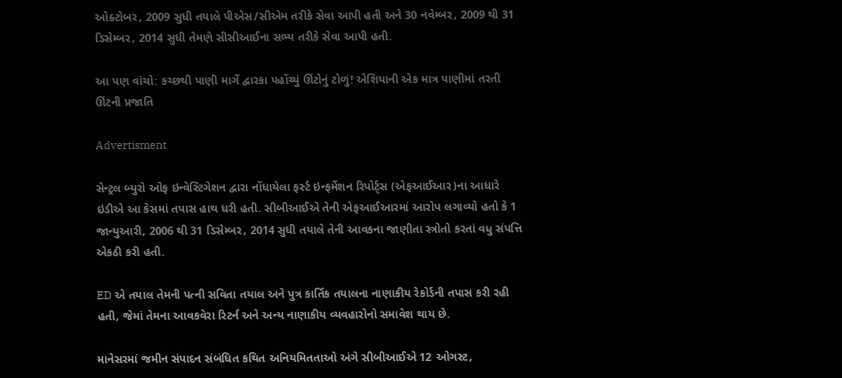ઓક્ટોબર, 2009 સુધી તયાલે પીએસ/સીએમ તરીકે સેવા આપી હતી અને 30 નવેમ્બર, 2009 થી 31 ડિસેમ્બર, 2014 સુધી તેમણે સીસીઆઈના સભ્ય તરીકે સેવા આપી હતી.

આ પણ વાંચો: કચ્છથી પાણી માર્ગે દ્વારકા પહોંચ્યું ઊંટોનું ટોળું! એશિયાની એક માત્ર પાણીમાં તરતી ઊંટની પ્રજાતિ

Advertisment

સેન્ટ્રલ બ્યુરો ઓફ ઇન્વેસ્ટિગેશન દ્વારા નોંધાયેલા ફર્સ્ટ ઇન્ફર્મેશન રિપોર્ટ્સ (એફઆઈઆર)ના આધારે ઇડીએ આ કેસમાં તપાસ હાથ ધરી હતી. સીબીઆઈએ તેની એફઆઈઆરમાં આરોપ લગાવ્યો હતો કે 1 જાન્યુઆરી, 2006 થી 31 ડિસેમ્બર, 2014 સુધી તયાલે તેની આવકના જાણીતા સ્ત્રોતો કરતાં વધુ સંપત્તિ એકઠી કરી હતી.

ED એ તયાલ તેમની પત્ની સવિતા તયાલ અને પુત્ર કાર્તિક તયાલના નાણાકીય રેકોર્ડની તપાસ કરી રહી હતી, જેમાં તેમના આવકવેરા રિટર્ન અને અન્ય નાણાકીય વ્યવહારોનો સમાવેશ થાય છે.

માનેસરમાં જમીન સંપાદન સંબંધિત કથિત અનિયમિતતાઓ અંગે સીબીઆઈએ 12 ઓગસ્ટ,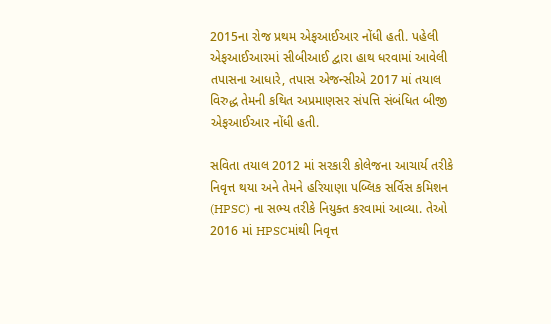2015ના રોજ પ્રથમ એફઆઈઆર નોંધી હતી. પહેલી એફઆઈઆરમાં સીબીઆઈ દ્વારા હાથ ધરવામાં આવેલી તપાસના આધારે, તપાસ એજન્સીએ 2017 માં તયાલ વિરુદ્ધ તેમની કથિત અપ્રમાણસર સંપત્તિ સંબંધિત બીજી એફઆઈઆર નોંધી હતી.

સવિતા તયાલ 2012 માં સરકારી કોલેજના આચાર્ય તરીકે નિવૃત્ત થયા અને તેમને હરિયાણા પબ્લિક સર્વિસ કમિશન (HPSC) ના સભ્ય તરીકે નિયુક્ત કરવામાં આવ્યા. તેઓ 2016 માં HPSCમાંથી નિવૃત્ત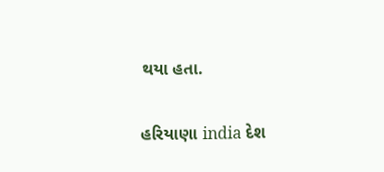થયા હતા.

હરિયાણા india દેશ